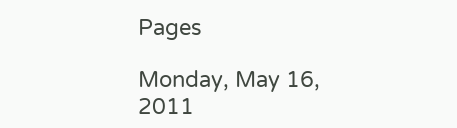Pages

Monday, May 16, 2011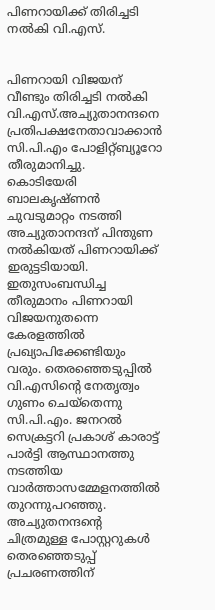പിണറായിക്ക് തിരിച്ചടി നല്‍കി വി.എസ്.


പിണറായി വിജയന് വീണ്ടും തിരിച്ചടി നല്‍കി വി.എസ്.അച്യുതാനന്ദനെ പ്രതിപക്ഷനേതാവാക്കാന്‍ സി.പി.എം പോളിറ്റ്ബ്യൂറോ തീരുമാനിച്ചു.
കൊടിയേരി ബാലകൃഷ്ണന്‍ ചുവടുമാറ്റം നടത്തി അച്യുതാനന്ദന് പിന്തുണ നല്‍കിയത് പിണറായിക്ക് ഇരുട്ടടിയായി. ഇതുസംബന്ധിച്ച തീരുമാനം പിണറായി വിജയനുതന്നെ കേരളത്തില്‍ പ്രഖ്യാപിക്കേണ്ടിയും വരും. തെരഞ്ഞെടുപ്പില്‍ വി.എസിന്റെ നേതൃത്വം ഗുണം ചെയ്‌തെന്നു സി.പി.എം. ജനറല്‍ സെക്രട്ടറി പ്രകാശ് കാരാട്ട് പാര്‍ട്ടി ആസ്ഥാനത്തു നടത്തിയ വാര്‍ത്താസമ്മേളനത്തില്‍ തുറന്നുപറഞ്ഞു. അച്യുതനന്ദന്റെ ചിത്രമുള്ള പോസ്റ്ററുകള്‍ തെരഞ്ഞെടുപ്പ് പ്രചരണത്തിന്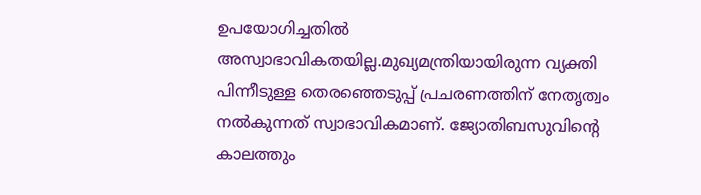ഉപയോഗിച്ചതില്‍ അസ്വാഭാവികതയില്ല.മുഖ്യമന്ത്രിയായിരുന്ന വ്യക്തി പിന്നീടുള്ള തെരഞ്ഞെടുപ്പ് പ്രചരണത്തിന് നേതൃത്വം നല്‍കുന്നത് സ്വാഭാവികമാണ്. ജ്യോതിബസുവിന്റെ കാലത്തും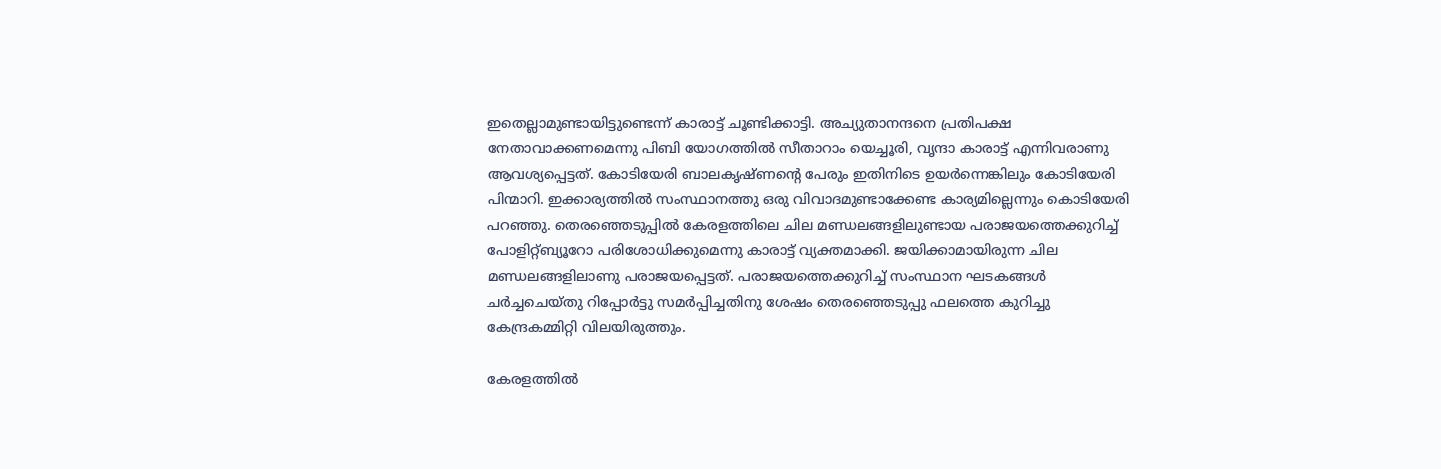ഇതെല്ലാമുണ്ടായിട്ടുണ്ടെന്ന് കാരാട്ട് ചൂണ്ടിക്കാട്ടി. അച്യുതാനന്ദനെ പ്രതിപക്ഷ നേതാവാക്കണമെന്നു പിബി യോഗത്തില്‍ സീതാറാം യെച്ചൂരി, വൃന്ദാ കാരാട്ട് എന്നിവരാണു ആവശ്യപ്പെട്ടത്. കോടിയേരി ബാലകൃഷ്ണന്റെ പേരും ഇതിനിടെ ഉയര്‍ന്നെങ്കിലും കോടിയേരി പിന്മാറി. ഇക്കാര്യത്തില്‍ സംസ്ഥാനത്തു ഒരു വിവാദമുണ്ടാക്കേണ്ട കാര്യമില്ലെന്നും കൊടിയേരി പറഞ്ഞു. തെരഞ്ഞെടുപ്പില്‍ കേരളത്തിലെ ചില മണ്ഡലങ്ങളിലുണ്ടായ പരാജയത്തെക്കുറിച്ച് പോളിറ്റ്ബ്യൂറോ പരിശോധിക്കുമെന്നു കാരാട്ട് വ്യക്തമാക്കി. ജയിക്കാമായിരുന്ന ചില മണ്ഡലങ്ങളിലാണു പരാജയപ്പെട്ടത്. പരാജയത്തെക്കുറിച്ച് സംസ്ഥാന ഘടകങ്ങള്‍ ചര്‍ച്ചചെയ്തു റിപ്പോര്‍ട്ടു സമര്‍പ്പിച്ചതിനു ശേഷം തെരഞ്ഞെടുപ്പു ഫലത്തെ കുറിച്ചു കേന്ദ്രകമ്മിറ്റി വിലയിരുത്തും.

കേരളത്തില്‍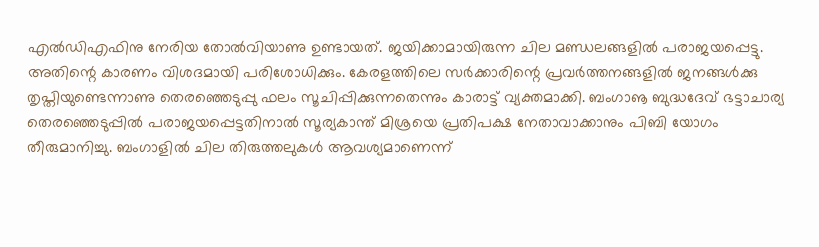എല്‍ഡിഎഫിനു നേരിയ തോല്‍വിയാണു ഉണ്ടായത്. ജയിക്കാമായിരുന്ന ചില മണ്ഡലങ്ങളില്‍ പരാജയപ്പെട്ടു. അതിന്റെ കാരണം വിശദമായി പരിശോധിക്കും. കേരളത്തിലെ സര്‍ക്കാരിന്റെ പ്രവര്‍ത്തനങ്ങളില്‍ ജനങ്ങള്‍ക്കു തൃപ്തിയുണ്ടെന്നാണു തെരഞ്ഞെടുപ്പു ഫലം സൂചിപ്പിക്കുന്നതെന്നും കാരാട്ട് വ്യക്തമാക്കി. ബംഗാൡ ബുദ്ധദേവ് ഭട്ടാചാര്യ തെരഞ്ഞെടുപ്പില്‍ പരാജയപ്പെട്ടതിനാല്‍ സൂര്യകാന്ത് മിശ്രയെ പ്രതിപക്ഷ നേതാവാക്കാനും പിബി യോഗം തീരുമാനിച്ചു. ബംഗാളില്‍ ചില തിരുത്തലുകള്‍ ആവശ്യമാണെന്ന്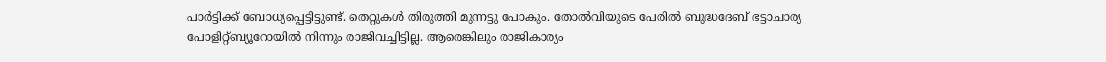പാര്‍ട്ടിക്ക് ബോധ്യപ്പെട്ടിട്ടുണ്ട്. തെറ്റുകള്‍ തിരുത്തി മുന്നട്ടു പോകും. തോല്‍വിയുടെ പേരില്‍ ബുദ്ധദേബ് ഭട്ടാചാര്യ പോളിറ്റ്ബ്യൂറോയില്‍ നിന്നും രാജിവച്ചിട്ടില്ല. ആരെങ്കിലും രാജികാര്യം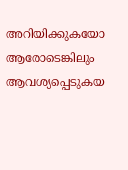അറിയിക്കുകയോ ആരോടെങ്കിലും ആവശ്യപ്പെടുകയ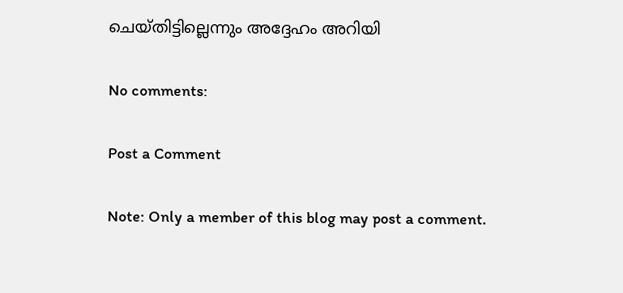ചെയ്തിട്ടില്ലെന്നും അദ്ദേഹം അറിയി

No comments:

Post a Comment

Note: Only a member of this blog may post a comment.